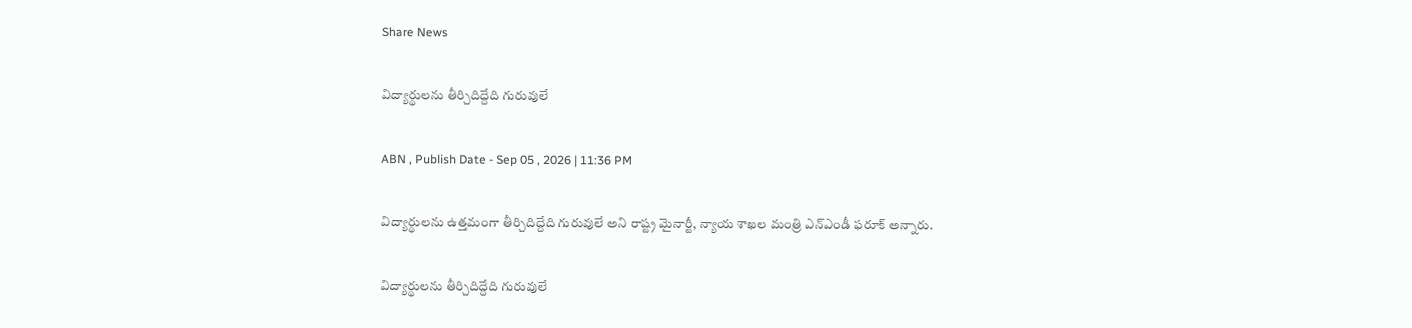Share News

విద్యార్థులను తీర్చిదిద్దేది గురువులే

ABN , Publish Date - Sep 05 , 2026 | 11:36 PM

విద్యార్థులను ఉత్తమంగా తీర్చిదిద్దేది గురువులే అని రాష్ట్ర మైనార్టీ, న్యాయ శాఖల మంత్రి ఎన్‌ఎండీ ఫరూక్‌ అన్నారు.

విద్యార్థులను తీర్చిదిద్దేది గురువులే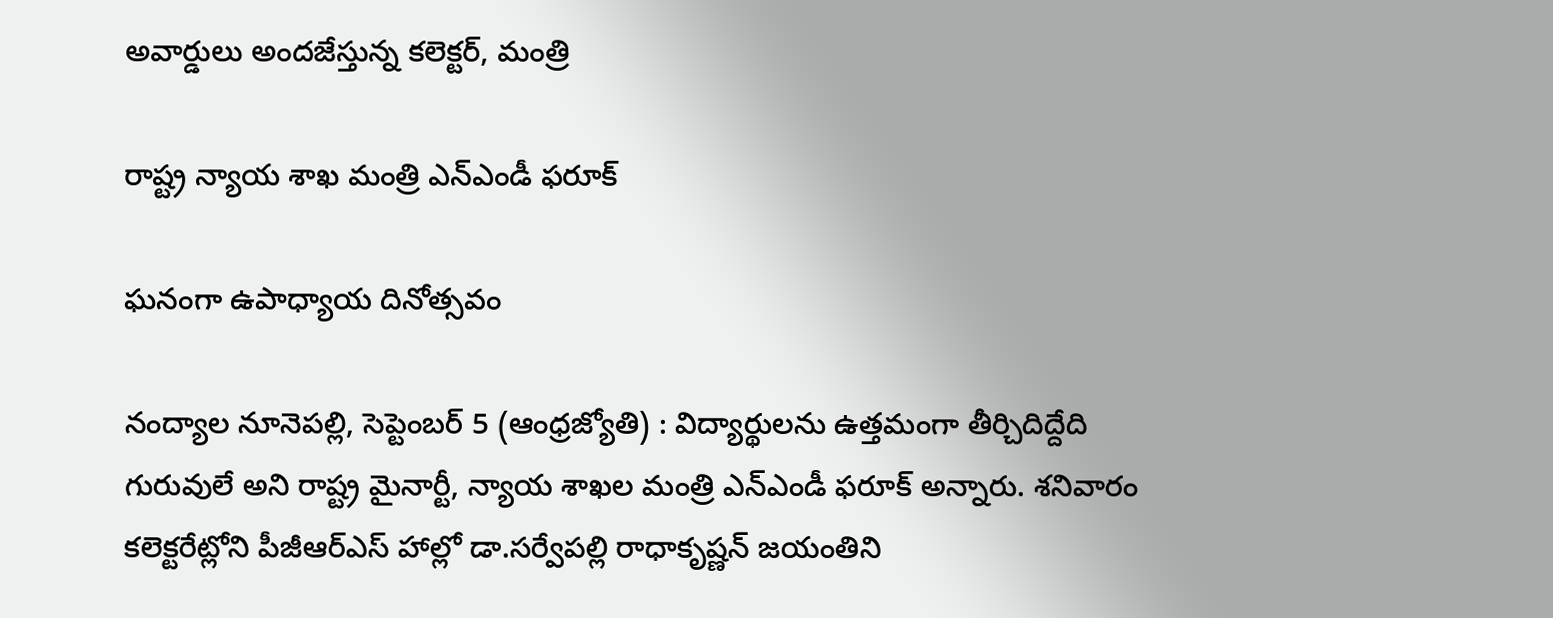అవార్డులు అందజేస్తున్న కలెక్టర్‌, మంత్రి

రాష్ట్ర న్యాయ శాఖ మంత్రి ఎన్‌ఎండీ ఫరూక్‌

ఘనంగా ఉపాధ్యాయ దినోత్సవం

నంద్యాల నూనెపల్లి, సెప్టెంబర్‌ 5 (ఆంధ్రజ్యోతి) : విద్యార్థులను ఉత్తమంగా తీర్చిదిద్దేది గురువులే అని రాష్ట్ర మైనార్టీ, న్యాయ శాఖల మంత్రి ఎన్‌ఎండీ ఫరూక్‌ అన్నారు. శనివారం కలెక్టరేట్లోని పీజీఆర్‌ఎస్‌ హాల్లో డా.సర్వేపల్లి రాధాకృష్ణన్‌ జయంతిని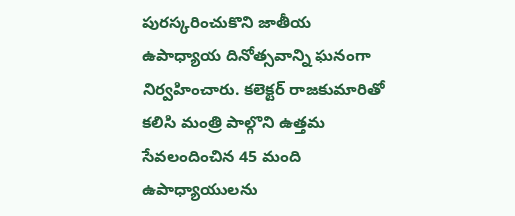పురస్కరించుకొని జాతీయ ఉపాధ్యాయ దినోత్సవాన్ని ఘనంగా నిర్వహించారు. కలెక్టర్‌ రాజకుమారితో కలిసి మంత్రి పాల్గొని ఉత్తమ సేవలందించిన 45 మంది ఉపాధ్యాయులను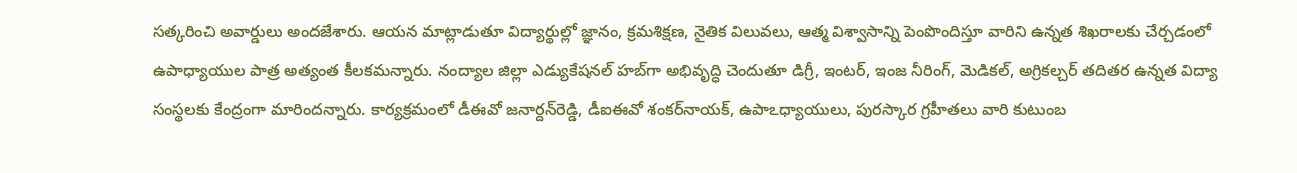సత్కరించి అవార్డులు అందజేశారు. ఆయన మాట్లాడుతూ విద్యార్థుల్లో జ్ఞానం, క్రమశిక్షణ, నైతిక విలువలు, ఆత్మ విశ్వాసాన్ని పెంపొందిస్తూ వారిని ఉన్నత శిఖరాలకు చేర్చడంలో ఉపాధ్యాయుల పాత్ర అత్యంత కీలకమన్నారు. నంద్యాల జిల్లా ఎడ్యుకేషనల్‌ హబ్‌గా అభివృద్ధి చెందుతూ డిగ్రీ, ఇంటర్‌, ఇంజ నీరింగ్‌, మెడికల్‌, అగ్రికల్చర్‌ తదితర ఉన్నత విద్యా సంస్థలకు కేంద్రంగా మారిందన్నారు. కార్యక్రమంలో డీఈవో జనార్దన్‌రెడ్డి, డీఐఈవో శంకర్‌నాయక్‌, ఉపాఽధ్యాయులు, పురస్కార గ్రహీతలు వారి కుటుంబ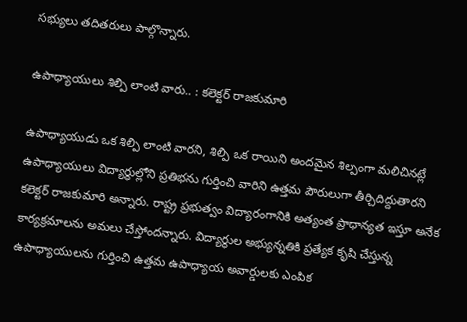సభ్యులు తదితరులు పాల్గొన్నారు.

ఉపాధ్యాయులు శిల్పి లాంటి వారు.. : కలెక్టర్‌ రాజకుమారి

ఉపాధ్యాయుడు ఒక శిల్పి లాంటి వారని, శిల్పి ఒక రాయిని అందమైన శిల్పంగా మలిచినట్లే ఉపాధ్యాయులు విద్యార్థుల్లోని ప్రతిభను గుర్తించి వారిని ఉత్తమ పౌరులుగా తీర్చిదిద్దుతారని కలెక్టర్‌ రాజకుమారి అన్నారు. రాష్ట్ర ప్రభుత్వం విద్యారంగానికి అత్యంత ప్రాధాన్యత ఇస్తూ అనేక కార్యక్రమాలను అమలు చేస్తోందన్నారు. విద్యార్థుల అభ్యున్నతికి ప్రత్యేక కృషి చేస్తున్న ఉపాధ్యాయులను గుర్తించి ఉత్తమ ఉపాధ్యాయ అవార్డులకు ఎంపిక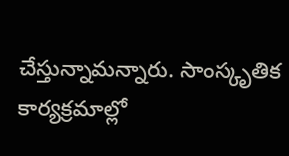చేస్తున్నామన్నారు. సాంస్కృతిక కార్యక్రమాల్లో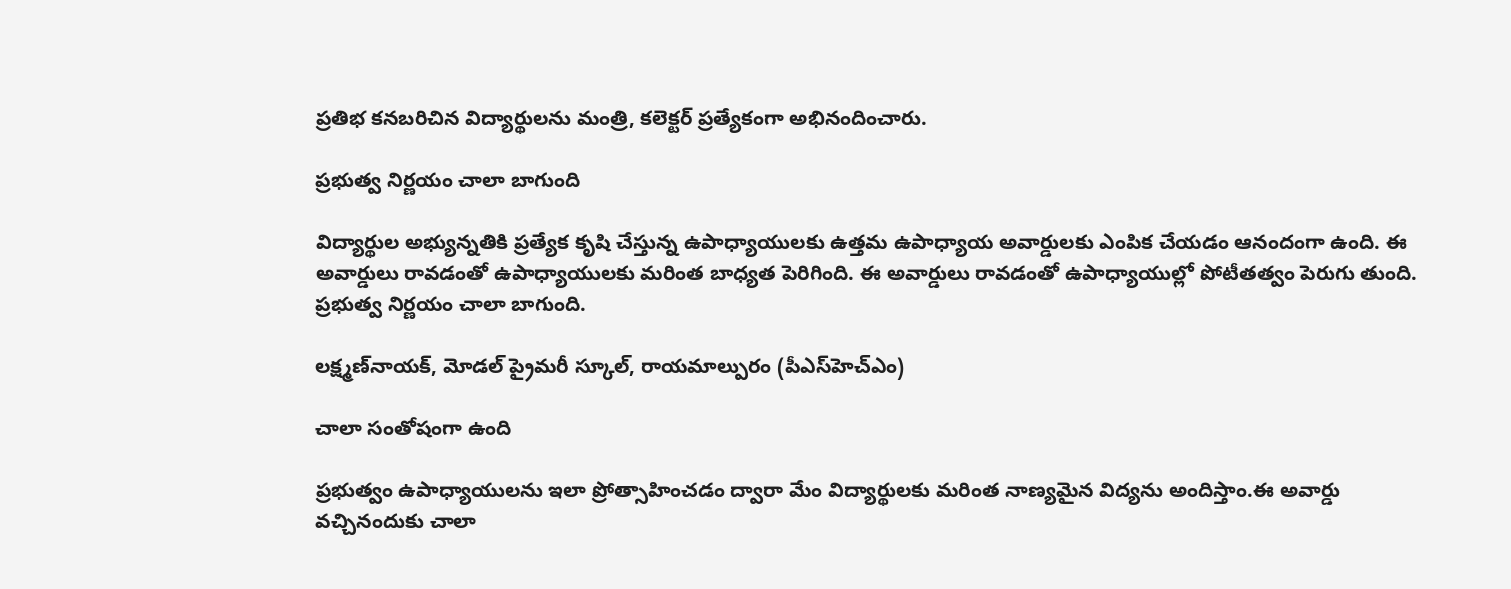ప్రతిభ కనబరిచిన విద్యార్థులను మంత్రి, కలెక్టర్‌ ప్రత్యేకంగా అభినందించారు.

ప్రభుత్వ నిర్ణయం చాలా బాగుంది

విద్యార్థుల అభ్యున్నతికి ప్రత్యేక కృషి చేస్తున్న ఉపాధ్యాయులకు ఉత్తమ ఉపాధ్యాయ అవార్డులకు ఎంపిక చేయడం ఆనందంగా ఉంది. ఈ అవార్డులు రావడంతో ఉపాధ్యాయులకు మరింత బాధ్యత పెరిగింది. ఈ అవార్డులు రావడంతో ఉపాధ్యాయుల్లో పోటీతత్వం పెరుగు తుంది. ప్రభుత్వ నిర్ణయం చాలా బాగుంది.

లక్ష్మణ్‌నాయక్‌, మోడల్‌ ప్రైమరీ స్కూల్‌, రాయమాల్పురం (పీఎస్‌హెచ్‌ఎం)

చాలా సంతోషంగా ఉంది

ప్రభుత్వం ఉపాధ్యాయులను ఇలా ప్రోత్సాహించడం ద్వారా మేం విద్యార్థులకు మరింత నాణ్యమైన విద్యను అందిస్తాం.ఈ అవార్డు వచ్చినందుకు చాలా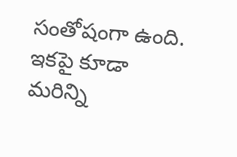సంతోషంగా ఉంది. ఇకపై కూడా మరిన్ని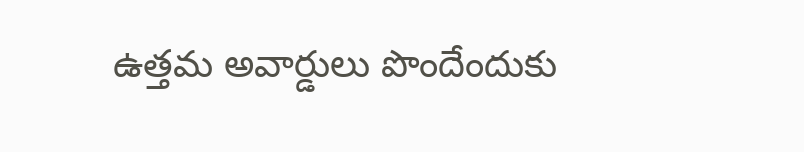ఉత్తమ అవార్డులు పొందేందుకు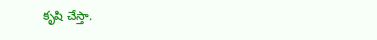కృషి చేస్తా.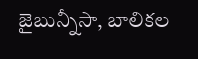జైబున్నీసా, బాలికల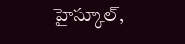హైస్కూల్‌,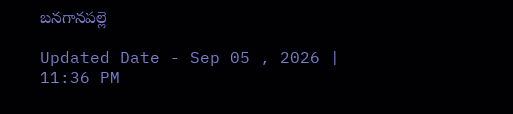బనగానపల్లె

Updated Date - Sep 05 , 2026 | 11:36 PM